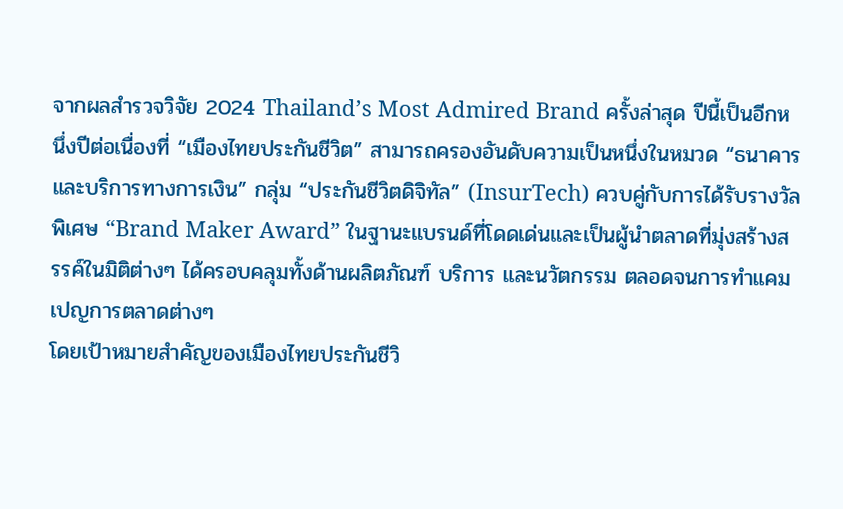จากผลสำรวจวิจัย 2024 Thailand’s Most Admired Brand ครั้งล่าสุด ปีนี้เป็นอีกหนึ่งปีต่อเนื่องที่ “เมืองไทยประกันชีวิต” สามารถครองอันดับความเป็นหนึ่งในหมวด “ธนาคารและบริการทางการเงิน” กลุ่ม “ประกันชีวิตดิจิทัล” (InsurTech) ควบคู่กับการได้รับรางวัลพิเศษ “Brand Maker Award” ในฐานะแบรนด์ที่โดดเด่นและเป็นผู้นำตลาดที่มุ่งสร้างสรรค์ในมิติต่างๆ ได้ครอบคลุมทั้งด้านผลิตภัณฑ์ บริการ และนวัตกรรม ตลอดจนการทำแคมเปญการตลาดต่างๆ
โดยเป้าหมายสำคัญของเมืองไทยประกันชีวิ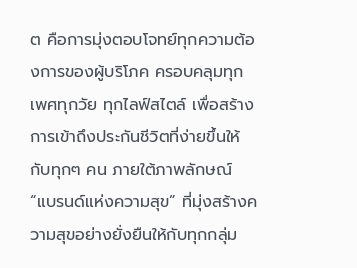ต คือการมุ่งตอบโจทย์ทุกความต้องการของผู้บริโภค ครอบคลุมทุกเพศทุกวัย ทุกไลฟ์สไตล์ เพื่อสร้างการเข้าถึงประกันชีวิตที่ง่ายขึ้นให้กับทุกๆ คน ภายใต้ภาพลักษณ์ “แบรนด์แห่งความสุข” ที่มุ่งสร้างความสุขอย่างยั่งยืนให้กับทุกกลุ่ม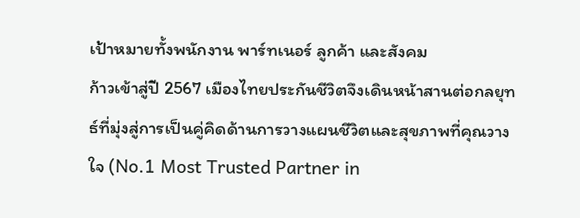เป้าหมายทั้งพนักงาน พาร์ทเนอร์ ลูกค้า และสังคม
ก้าวเข้าสู่ปี 2567 เมืองไทยประกันชีวิตจึงเดินหน้าสานต่อกลยุทธ์ที่มุ่งสู่การเป็นคู่คิดด้านการวางแผนชีวิตและสุขภาพที่คุณวางใจ (No.1 Most Trusted Partner in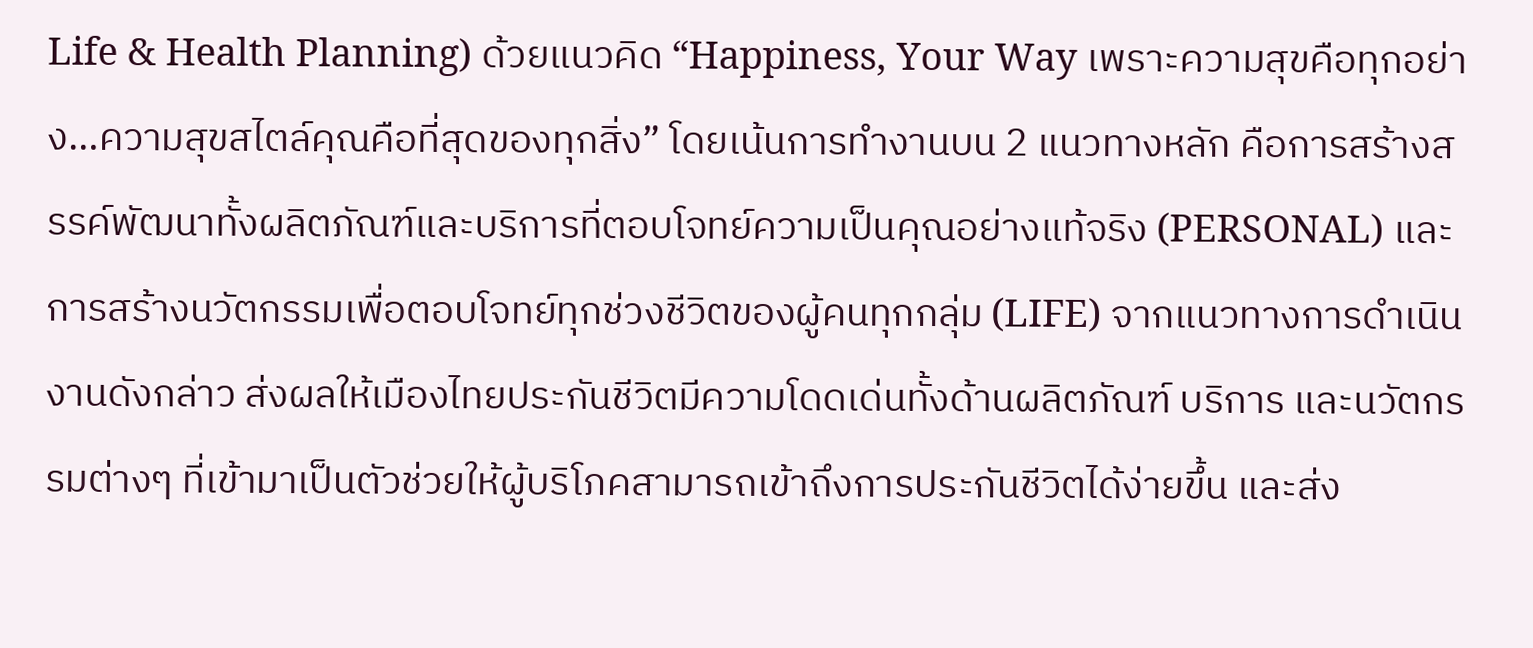Life & Health Planning) ด้วยแนวคิด “Happiness, Your Way เพราะความสุขคือทุกอย่าง…ความสุขสไตล์คุณคือที่สุดของทุกสิ่ง” โดยเน้นการทำงานบน 2 แนวทางหลัก คือการสร้างสรรค์พัฒนาทั้งผลิตภัณฑ์และบริการที่ตอบโจทย์ความเป็นคุณอย่างแท้จริง (PERSONAL) และการสร้างนวัตกรรมเพื่อตอบโจทย์ทุกช่วงชีวิตของผู้คนทุกกลุ่ม (LIFE) จากแนวทางการดำเนินงานดังกล่าว ส่งผลให้เมืองไทยประกันชีวิตมีความโดดเด่นทั้งด้านผลิตภัณฑ์ บริการ และนวัตกรรมต่างๆ ที่เข้ามาเป็นตัวช่วยให้ผู้บริโภคสามารถเข้าถึงการประกันชีวิตได้ง่ายขึ้น และส่ง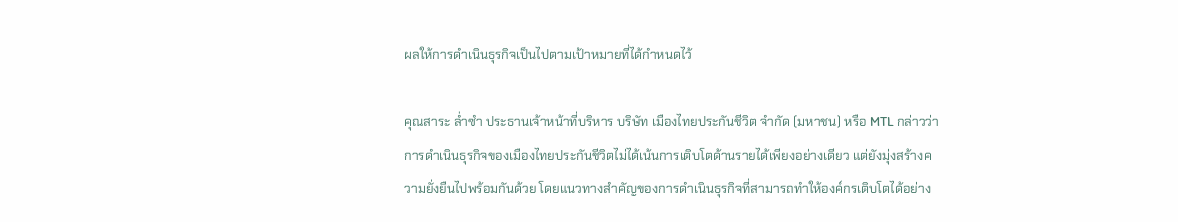ผลให้การดำเนินธุรกิจเป็นไปตามเป้าหมายที่ได้กำหนดไว้

คุณสาระ ล่ำซำ ประธานเจ้าหน้าที่บริหาร บริษัท เมืองไทยประกันชีวิต จำกัด (มหาชน) หรือ MTL กล่าวว่า การดำเนินธุรกิจของเมืองไทยประกันชีวิตไม่ได้เน้นการเติบโตด้านรายได้เพียงอย่างเดียว แต่ยังมุ่งสร้างความยั่งยืนไปพร้อมกันด้วย โดยแนวทางสำคัญของการดำเนินธุรกิจที่สามารถทำให้องค์กรเติบโตได้อย่าง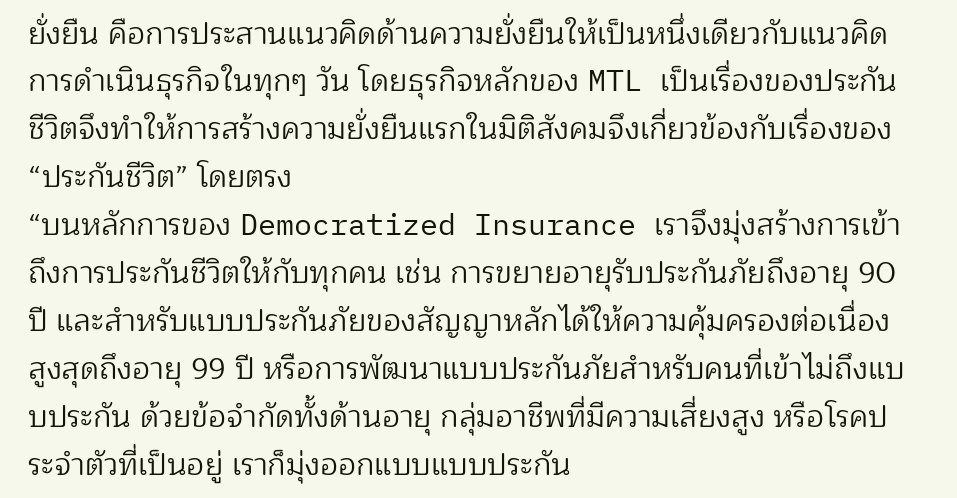ยั่งยืน คือการประสานแนวคิดด้านความยั่งยืนให้เป็นหนึ่งเดียวกับแนวคิดการดำเนินธุรกิจในทุกๆ วัน โดยธุรกิจหลักของ MTL เป็นเรื่องของประกันชีวิตจึงทำให้การสร้างความยั่งยืนแรกในมิติสังคมจึงเกี่ยวข้องกับเรื่องของ “ประกันชีวิต” โดยตรง
“บนหลักการของ Democratized Insurance เราจึงมุ่งสร้างการเข้าถึงการประกันชีวิตให้กับทุกคน เช่น การขยายอายุรับประกันภัยถึงอายุ 90 ปี และสำหรับแบบประกันภัยของสัญญาหลักได้ให้ความคุ้มครองต่อเนื่องสูงสุดถึงอายุ 99 ปี หรือการพัฒนาแบบประกันภัยสำหรับคนที่เข้าไม่ถึงแบบประกัน ด้วยข้อจำกัดทั้งด้านอายุ กลุ่มอาชีพที่มีความเสี่ยงสูง หรือโรคประจำตัวที่เป็นอยู่ เราก็มุ่งออกแบบแบบประกัน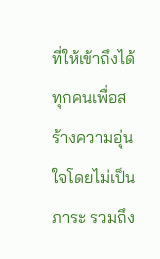ที่ให้เข้าถึงได้ทุกคนเพื่อสร้างความอุ่นใจโดยไม่เป็นภาระ รวมถึง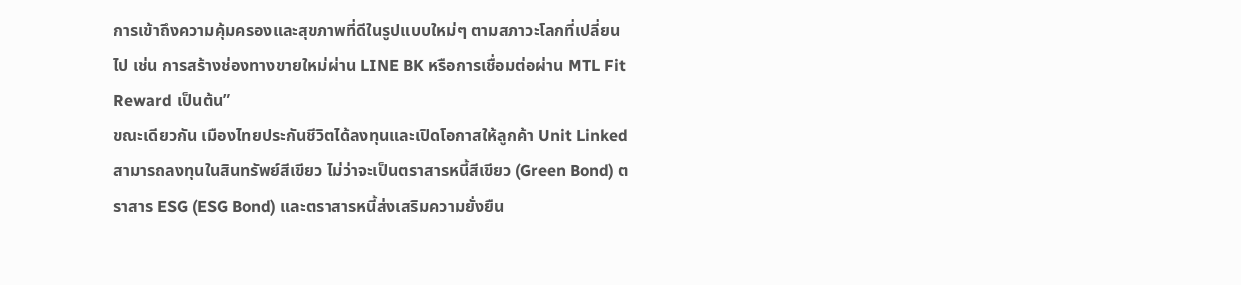การเข้าถึงความคุ้มครองและสุขภาพที่ดีในรูปแบบใหม่ๆ ตามสภาวะโลกที่เปลี่ยนไป เช่น การสร้างช่องทางขายใหม่ผ่าน LINE BK หรือการเชื่อมต่อผ่าน MTL Fit Reward เป็นต้น”
ขณะเดียวกัน เมืองไทยประกันชีวิตได้ลงทุนและเปิดโอกาสให้ลูกค้า Unit Linked สามารถลงทุนในสินทรัพย์สีเขียว ไม่ว่าจะเป็นตราสารหนี้สีเขียว (Green Bond) ตราสาร ESG (ESG Bond) และตราสารหนี้ส่งเสริมความยั่งยืน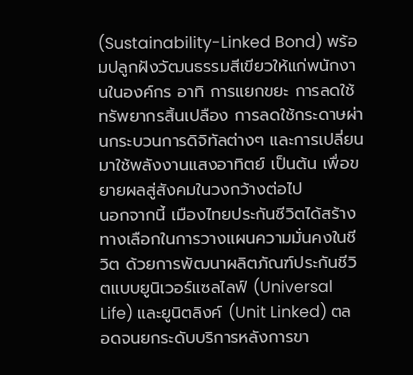(Sustainability-Linked Bond) พร้อมปลูกฝังวัฒนธรรมสีเขียวให้แก่พนักงานในองค์กร อาทิ การแยกขยะ การลดใช้ทรัพยากรสิ้นเปลือง การลดใช้กระดาษผ่านกระบวนการดิจิทัลต่างๆ และการเปลี่ยนมาใช้พลังงานแสงอาทิตย์ เป็นต้น เพื่อขยายผลสู่สังคมในวงกว้างต่อไป
นอกจากนี้ เมืองไทยประกันชีวิตได้สร้างทางเลือกในการวางแผนความมั่นคงในชีวิต ด้วยการพัฒนาผลิตภัณฑ์ประกันชีวิตแบบยูนิเวอร์แซลไลฟ์ (Universal Life) และยูนิตลิงค์ (Unit Linked) ตลอดจนยกระดับบริการหลังการขา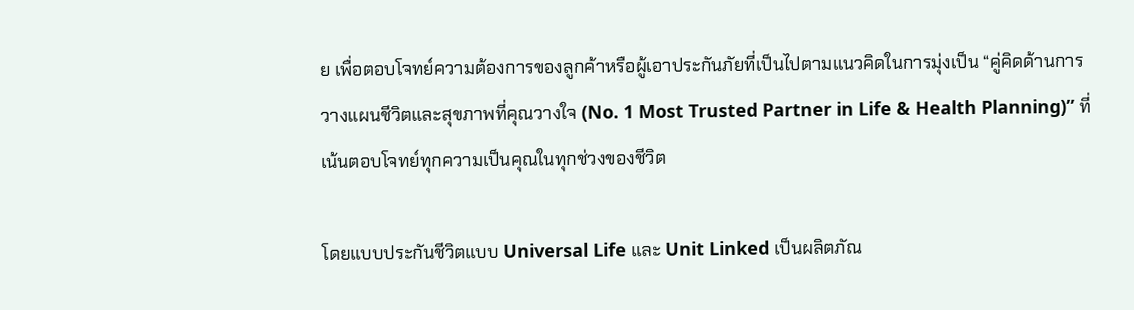ย เพื่อตอบโจทย์ความต้องการของลูกค้าหรือผู้เอาประกันภัยที่เป็นไปตามแนวคิดในการมุ่งเป็น “คู่คิดด้านการวางแผนชีวิตและสุขภาพที่คุณวางใจ (No. 1 Most Trusted Partner in Life & Health Planning)” ที่เน้นตอบโจทย์ทุกความเป็นคุณในทุกช่วงของชีวิต

โดยแบบประกันชีวิตแบบ Universal Life และ Unit Linked เป็นผลิตภัณ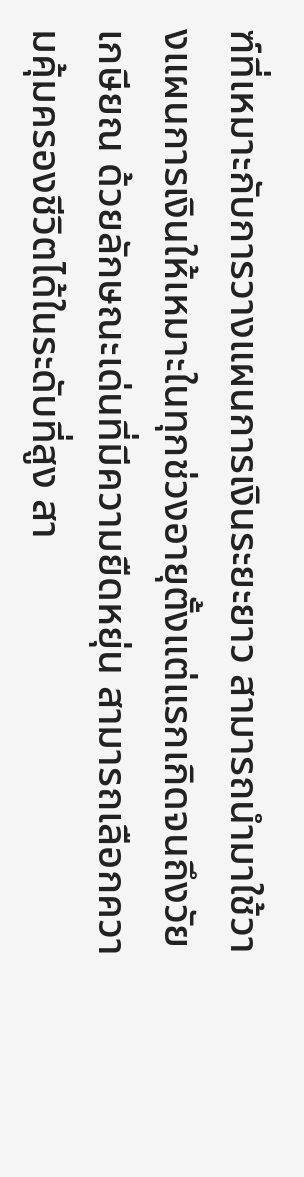ฑ์ที่เหมาะกับการวางแผนการเงินระยะยาว สามารถนำมาใช้วางแผนการเงินให้เหมาะในทุกช่วงอายุตั้งแต่แรกเกิดจนถึงวัยเกษียณ ด้วยลักษณะเด่นที่มีความยืดหยุ่น สามารถเลือกความคุ้มครองชีวิตได้ในระดับที่สูง สา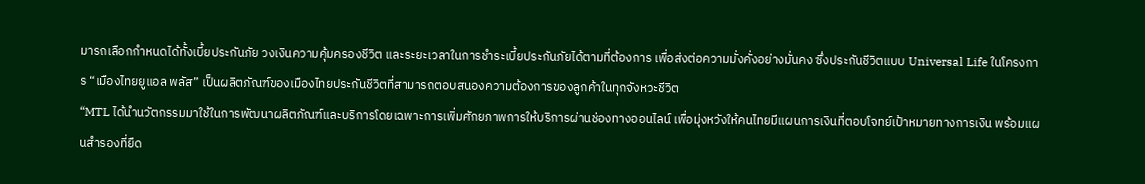มารถเลือกกำหนดได้ทั้งเบี้ยประกันภัย วงเงินความคุ้มครองชีวิต และระยะเวลาในการชำระเบี้ยประกันภัยได้ตามที่ต้องการ เพื่อส่งต่อความมั่งคั่งอย่างมั่นคง ซึ่งประกันชีวิตแบบ Universal Life ในโครงการ “เมืองไทยยูแอล พลัส” เป็นผลิตภัณฑ์ของเมืองไทยประกันชีวิตที่สามารถตอบสนองความต้องการของลูกค้าในทุกจังหวะชีวิต
“MTL ได้นำนวัตกรรมมาใช้ในการพัฒนาผลิตภัณฑ์และบริการโดยเฉพาะการเพิ่มศักยภาพการให้บริการผ่านช่องทางออนไลน์ เพื่อมุ่งหวังให้คนไทยมีแผนการเงินที่ตอบโจทย์เป้าหมายทางการเงิน พร้อมแผนสำรองที่ยืด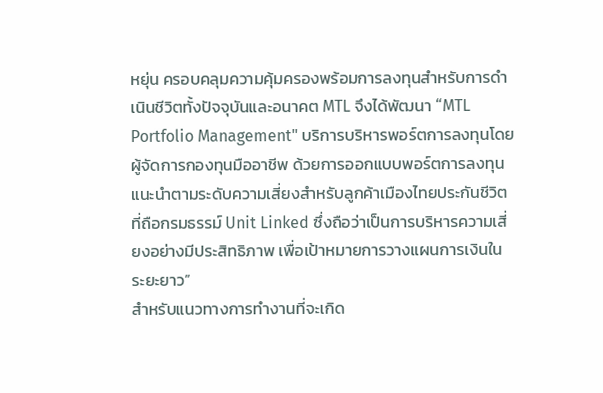หยุ่น ครอบคลุมความคุ้มครองพร้อมการลงทุนสำหรับการดำเนินชีวิตทั้งปัจจุบันและอนาคต MTL จึงได้พัฒนา “MTL Portfolio Management" บริการบริหารพอร์ตการลงทุนโดยผู้จัดการกองทุนมืออาชีพ ด้วยการออกแบบพอร์ตการลงทุนแนะนำตามระดับความเสี่ยงสำหรับลูกค้าเมืองไทยประกันชีวิตที่ถือกรมธรรม์ Unit Linked ซึ่งถือว่าเป็นการบริหารความเสี่ยงอย่างมีประสิทธิภาพ เพื่อเป้าหมายการวางแผนการเงินในระยะยาว”
สำหรับแนวทางการทำงานที่จะเกิด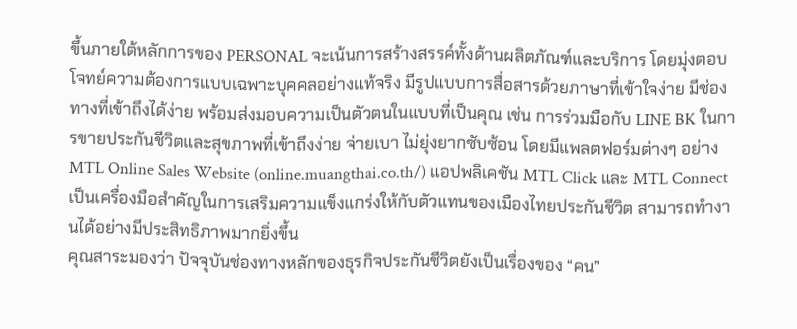ขึ้นภายใต้หลักการของ PERSONAL จะเน้นการสร้างสรรค์ทั้งด้านผลิตภัณฑ์และบริการ โดยมุ่งตอบโจทย์ความต้องการแบบเฉพาะบุคคลอย่างแท้จริง มีรูปแบบการสื่อสารด้วยภาษาที่เข้าใจง่าย มีช่องทางที่เข้าถึงได้ง่าย พร้อมส่งมอบความเป็นตัวตนในแบบที่เป็นคุณ เช่น การร่วมมือกับ LINE BK ในการขายประกันชีวิตและสุขภาพที่เข้าถึงง่าย จ่ายเบา ไม่ยุ่งยากซับซ้อน โดยมีแพลตฟอร์มต่างๆ อย่าง MTL Online Sales Website (online.muangthai.co.th/) แอปพลิเคชัน MTL Click และ MTL Connect เป็นเครื่องมือสำคัญในการเสริมความแข็งแกร่งให้กับตัวแทนของเมืองไทยประกันชีวิต สามารถทำงานได้อย่างมีประสิทธิภาพมากยิ่งขึ้น
คุณสาระมองว่า ปัจจุบันช่องทางหลักของธุรกิจประกันชีวิตยังเป็นเรื่องของ “คน”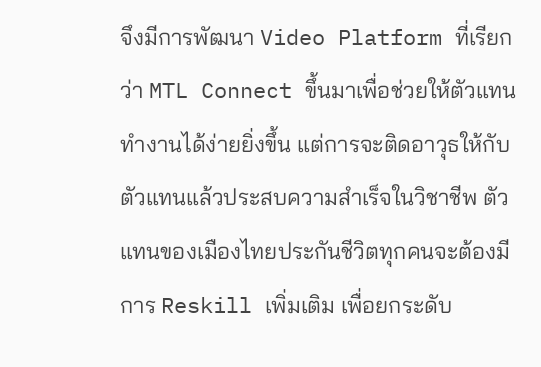จึงมีการพัฒนา Video Platform ที่เรียกว่า MTL Connect ขึ้นมาเพื่อช่วยให้ตัวแทนทำงานได้ง่ายยิ่งขึ้น แต่การจะติดอาวุธให้กับตัวแทนแล้วประสบความสำเร็จในวิชาชีพ ตัวแทนของเมืองไทยประกันชีวิตทุกคนจะต้องมีการ Reskill เพิ่มเติม เพื่อยกระดับ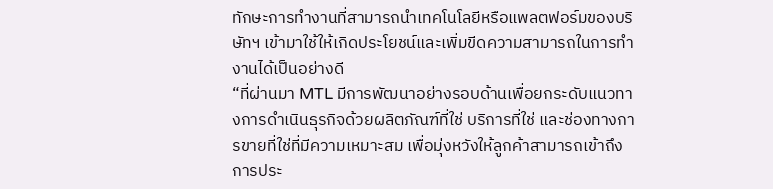ทักษะการทำงานที่สามารถนำเทคโนโลยีหรือแพลตฟอร์มของบริษัทฯ เข้ามาใช้ให้เกิดประโยชน์และเพิ่มขีดความสามารถในการทำงานได้เป็นอย่างดี
“ที่ผ่านมา MTL มีการพัฒนาอย่างรอบด้านเพื่อยกระดับแนวทางการดำเนินธุรกิจด้วยผลิตภัณฑ์ที่ใช่ บริการที่ใช่ และช่องทางการขายที่ใช่ที่มีความเหมาะสม เพื่อมุ่งหวังให้ลูกค้าสามารถเข้าถึงการประ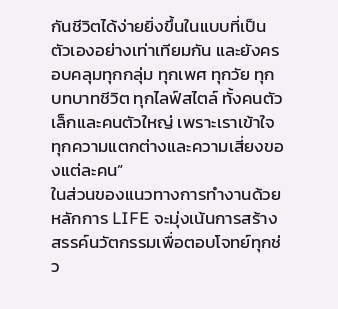กันชีวิตได้ง่ายยิ่งขึ้นในแบบที่เป็นตัวเองอย่างเท่าเทียมกัน และยังครอบคลุมทุกกลุ่ม ทุกเพศ ทุกวัย ทุกบทบาทชีวิต ทุกไลฟ์สไตล์ ทั้งคนตัวเล็กและคนตัวใหญ่ เพราะเราเข้าใจทุกความแตกต่างและความเสี่ยงของแต่ละคน”
ในส่วนของแนวทางการทำงานด้วยหลักการ LIFE จะมุ่งเน้นการสร้างสรรค์นวัตกรรมเพื่อตอบโจทย์ทุกช่ว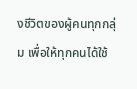งชีวิตของผู้คนทุกกลุ่ม เพื่อให้ทุกคนได้ใช้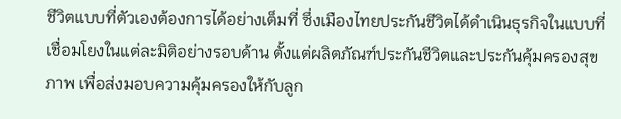ชีวิตแบบที่ตัวเองต้องการได้อย่างเต็มที่ ซึ่งเมืองไทยประกันชีวิตได้ดำเนินธุรกิจในแบบที่เชื่อมโยงในแต่ละมิติอย่างรอบด้าน ตั้งแต่ผลิตภัณฑ์ประกันชีวิตและประกันคุ้มครองสุขภาพ เพื่อส่งมอบความคุ้มครองให้กับลูก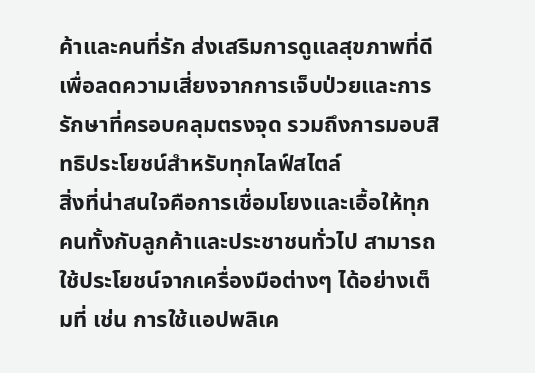ค้าและคนที่รัก ส่งเสริมการดูแลสุขภาพที่ดีเพื่อลดความเสี่ยงจากการเจ็บป่วยและการรักษาที่ครอบคลุมตรงจุด รวมถึงการมอบสิทธิประโยชน์สำหรับทุกไลฟ์สไตล์
สิ่งที่น่าสนใจคือการเชื่อมโยงและเอื้อให้ทุกคนทั้งกับลูกค้าและประชาชนทั่วไป สามารถใช้ประโยชน์จากเครื่องมือต่างๆ ได้อย่างเต็มที่ เช่น การใช้แอปพลิเค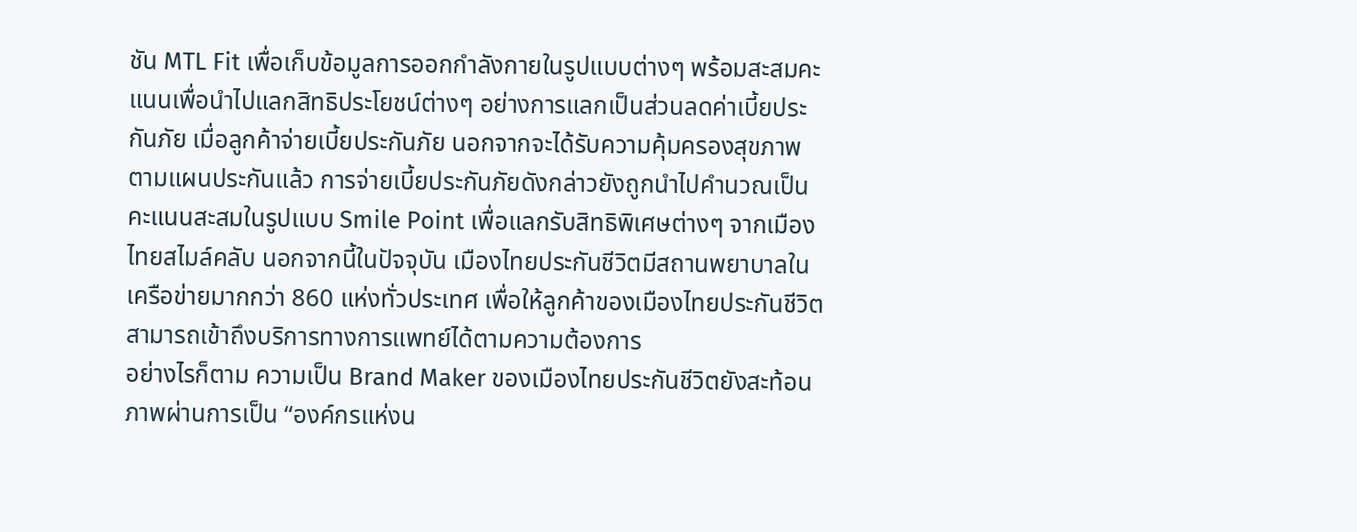ชัน MTL Fit เพื่อเก็บข้อมูลการออกกำลังกายในรูปแบบต่างๆ พร้อมสะสมคะแนนเพื่อนำไปแลกสิทธิประโยชน์ต่างๆ อย่างการแลกเป็นส่วนลดค่าเบี้ยประกันภัย เมื่อลูกค้าจ่ายเบี้ยประกันภัย นอกจากจะได้รับความคุ้มครองสุขภาพตามแผนประกันแล้ว การจ่ายเบี้ยประกันภัยดังกล่าวยังถูกนำไปคำนวณเป็นคะแนนสะสมในรูปแบบ Smile Point เพื่อแลกรับสิทธิพิเศษต่างๆ จากเมืองไทยสไมล์คลับ นอกจากนี้ในปัจจุบัน เมืองไทยประกันชีวิตมีสถานพยาบาลในเครือข่ายมากกว่า 860 แห่งทั่วประเทศ เพื่อให้ลูกค้าของเมืองไทยประกันชีวิตสามารถเข้าถึงบริการทางการแพทย์ได้ตามความต้องการ
อย่างไรก็ตาม ความเป็น Brand Maker ของเมืองไทยประกันชีวิตยังสะท้อนภาพผ่านการเป็น “องค์กรแห่งน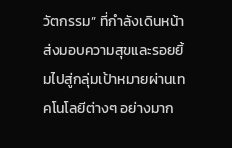วัตกรรม” ที่กำลังเดินหน้าส่งมอบความสุขและรอยยิ้มไปสู่กลุ่มเป้าหมายผ่านเทคโนโลยีต่างๆ อย่างมาก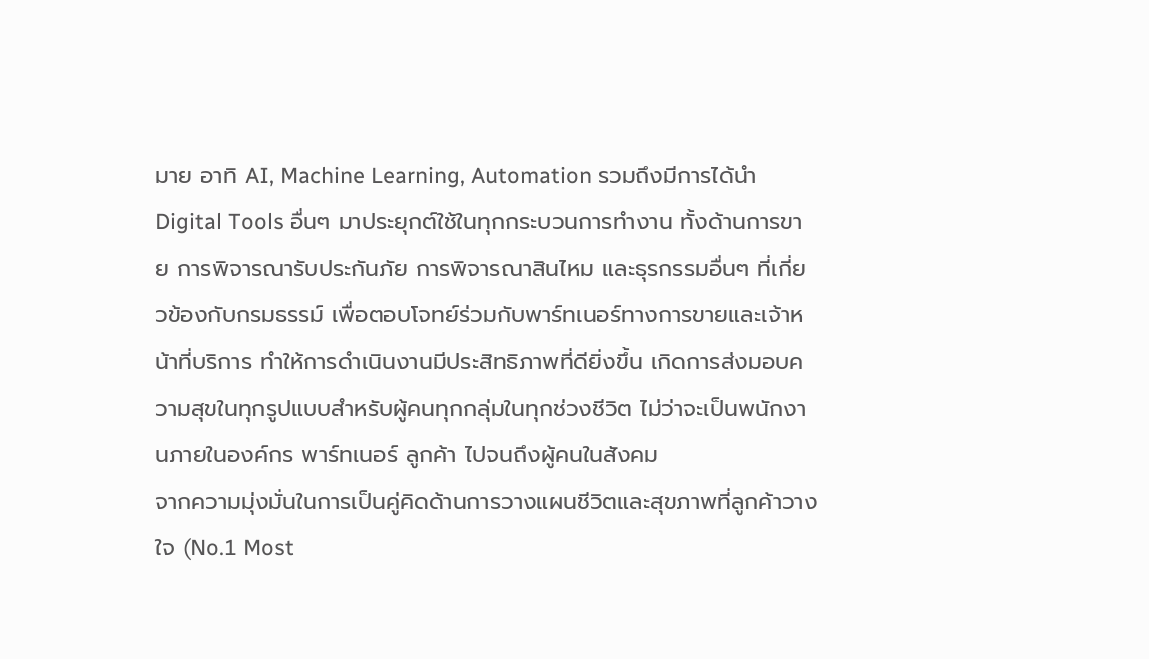มาย อาทิ AI, Machine Learning, Automation รวมถึงมีการได้นำ Digital Tools อื่นๆ มาประยุกต์ใช้ในทุกกระบวนการทำงาน ทั้งด้านการขาย การพิจารณารับประกันภัย การพิจารณาสินไหม และธุรกรรมอื่นๆ ที่เกี่ยวข้องกับกรมธรรม์ เพื่อตอบโจทย์ร่วมกับพาร์ทเนอร์ทางการขายและเจ้าหน้าที่บริการ ทำให้การดำเนินงานมีประสิทธิภาพที่ดียิ่งขึ้น เกิดการส่งมอบความสุขในทุกรูปแบบสำหรับผู้คนทุกกลุ่มในทุกช่วงชีวิต ไม่ว่าจะเป็นพนักงานภายในองค์กร พาร์ทเนอร์ ลูกค้า ไปจนถึงผู้คนในสังคม
จากความมุ่งมั่นในการเป็นคู่คิดด้านการวางแผนชีวิตและสุขภาพที่ลูกค้าวางใจ (No.1 Most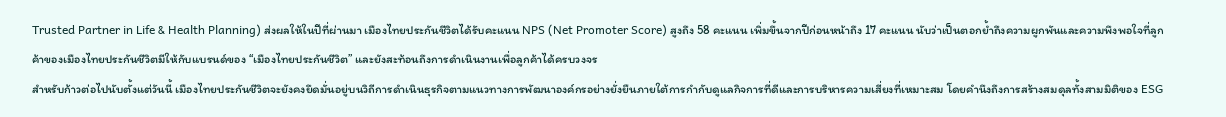Trusted Partner in Life & Health Planning) ส่งผลให้ในปีที่ผ่านมา เมืองไทยประกันชีวิตได้รับคะแนน NPS (Net Promoter Score) สูงถึง 58 คะแนน เพิ่มขึ้นจากปีก่อนหน้าถึง 17 คะแนน นับว่าเป็นตอกย้ำถึงความผูกพันและความพึงพอใจที่ลูกค้าของเมืองไทยประกันชีวิตมีให้กับแบรนด์ของ “เมืองไทยประกันชีวิต” และยังสะท้อนถึงการดำเนินงานเพื่อลูกค้าได้ครบวงจร
สำหรับก้าวต่อไปนับตั้งแต่วันนี้ เมืองไทยประกันชีวิตจะยังคงยึดมั่นอยู่บนวิถีการดำเนินธุรกิจตามแนวทางการพัฒนาองค์กรอย่างยั่งยืนภายใต้การกำกับดูแลกิจการที่ดีและการบริหารความเสี่ยงที่เหมาะสม โดยคำนึงถึงการสร้างสมดุลทั้งสามมิติของ ESG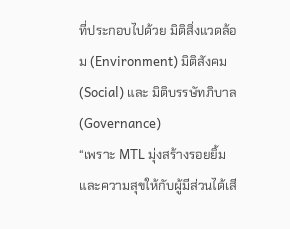ที่ประกอบไปด้วย มิติสิ่งแวดล้อม (Environment) มิติสังคม (Social) และ มิติบรรษัทภิบาล (Governance)
“เพราะ MTL มุ่งสร้างรอยยิ้มและความสุขให้กับผู้มีส่วนได้เสี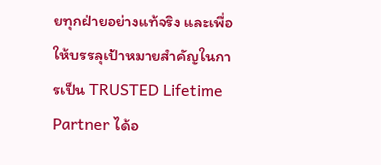ยทุกฝ่ายอย่างแท้จริง และเพื่อให้บรรลุเป้าหมายสำคัญในการเป็น TRUSTED Lifetime Partner ได้อ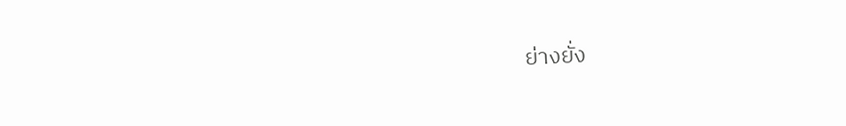ย่างยั่ง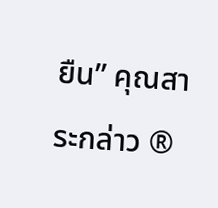ยืน” คุณสาระกล่าว ®